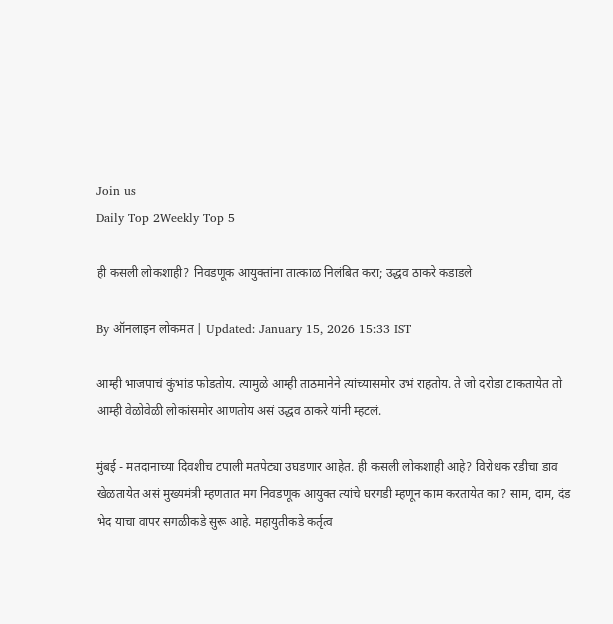Join us
Daily Top 2Weekly Top 5

ही कसली लोकशाही? निवडणूक आयुक्तांना तात्काळ निलंबित करा; उद्धव ठाकरे कडाडले

By ऑनलाइन लोकमत | Updated: January 15, 2026 15:33 IST

आम्ही भाजपाचं कुंभांड फोडतोय. त्यामुळे आम्ही ताठमानेने त्यांच्यासमोर उभं राहतोय. ते जो दरोडा टाकतायेत तो आम्ही वेळोवेळी लोकांसमोर आणतोय असं उद्धव ठाकरे यांनी म्हटलं.

मुंबई - मतदानाच्या दिवशीच टपाली मतपेट्या उघडणार आहेत. ही कसली लोकशाही आहे? विरोधक रडीचा डाव खेळतायेत असं मुख्यमंत्री म्हणतात मग निवडणूक आयुक्त त्यांचे घरगडी म्हणून काम करतायेत का? साम, दाम, दंड भेद याचा वापर सगळीकडे सुरू आहे. महायुतीकडे कर्तृत्व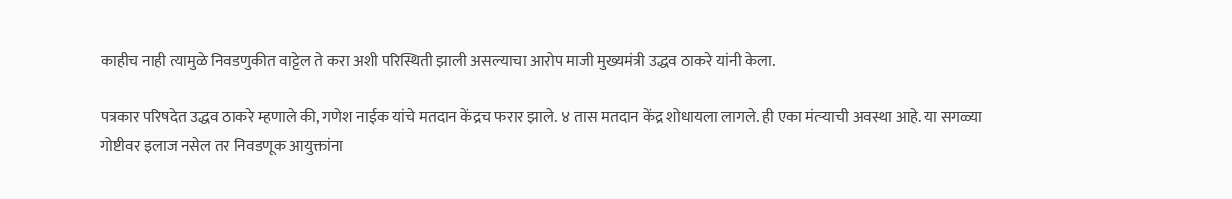काहीच नाही त्यामुळे निवडणुकीत वाट्टेल ते करा अशी परिस्थिती झाली असल्याचा आरोप माजी मुख्यमंत्री उद्धव ठाकरे यांनी केला.

पत्रकार परिषदेत उद्धव ठाकरे म्हणाले की, गणेश नाईक यांचे मतदान केंद्रच फरार झाले. ४ तास मतदान केंद्र शोधायला लागले. ही एका मंत्र्‍याची अवस्था आहे. या सगळ्या गोष्टीवर इलाज नसेल तर निवडणूक आयुक्तांना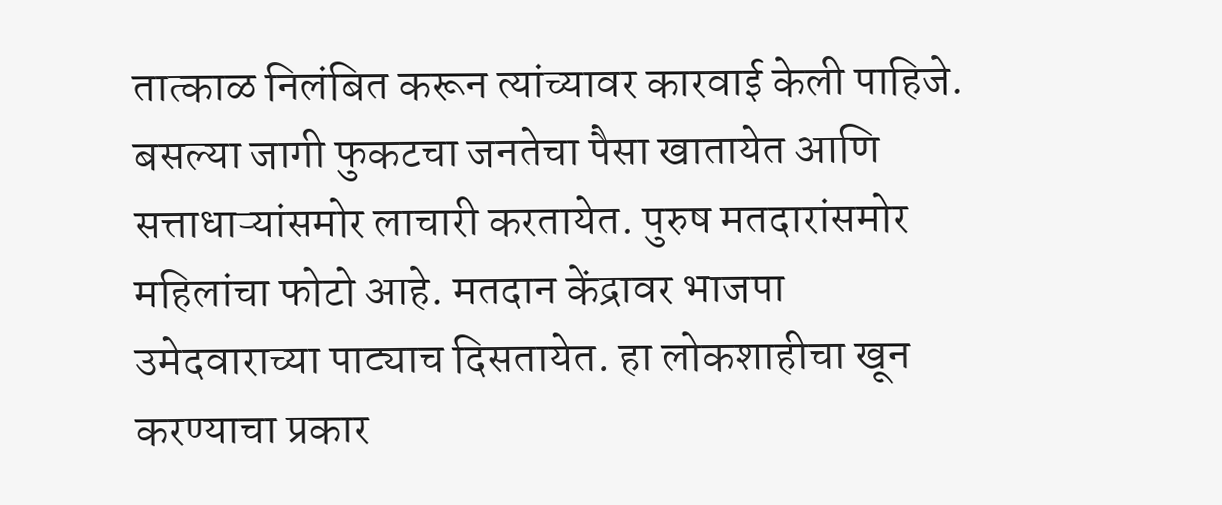तात्काळ निलंबित करून त्यांच्यावर कारवाई केली पाहिजे. बसल्या जागी फुकटचा जनतेचा पैसा खातायेत आणि सत्ताधाऱ्यांसमोर लाचारी करतायेत. पुरुष मतदारांसमोर महिलांचा फोटो आहे. मतदान केंद्रावर भाजपा उमेदवाराच्या पाट्याच दिसतायेत. हा लोकशाहीचा खून करण्याचा प्रकार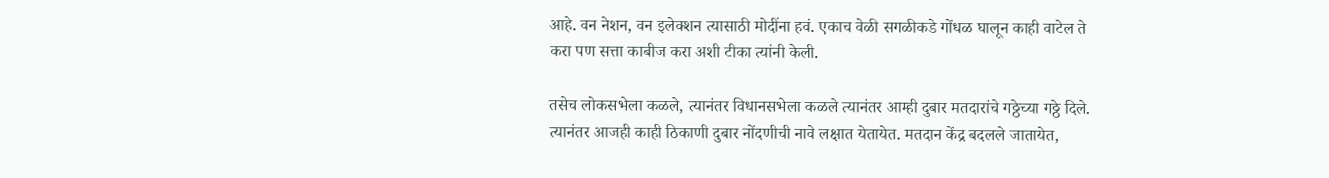आहे. वन नेशन, वन इलेक्शन त्यासाठी मोदींना हवं. एकाच वेळी सगळीकडे गोंधळ घालून काही वाटेल ते करा पण सत्ता काबीज करा अशी टीका त्यांनी केली.

तसेच लोकसभेला कळले, त्यानंतर विधानसभेला कळले त्यानंतर आम्ही दुबार मतदारांचे गठ्ठेच्या गठ्ठे दिले. त्यानंतर आजही काही ठिकाणी दुबार नोंदणीची नावे लक्षात येतायेत. मतदान केंद्र बदलले जातायेत,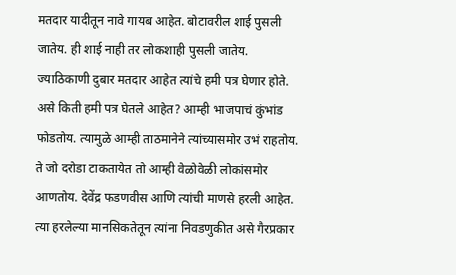मतदार यादीतून नावे गायब आहेत. बोटावरील शाई पुसली जातेय. ही शाई नाही तर लोकशाही पुसली जातेय. ज्याठिकाणी दुबार मतदार आहेत त्यांचे हमी पत्र घेणार होते. असे किती हमी पत्र घेतले आहेत? आम्ही भाजपाचं कुंभांड फोडतोय. त्यामुळे आम्ही ताठमानेने त्यांच्यासमोर उभं राहतोय. ते जो दरोडा टाकतायेत तो आम्ही वेळोवेळी लोकांसमोर आणतोय. देवेंद्र फडणवीस आणि त्यांची माणसे हरली आहेत. त्या हरलेल्या मानसिकतेतून त्यांना निवडणुकीत असे गैरप्रकार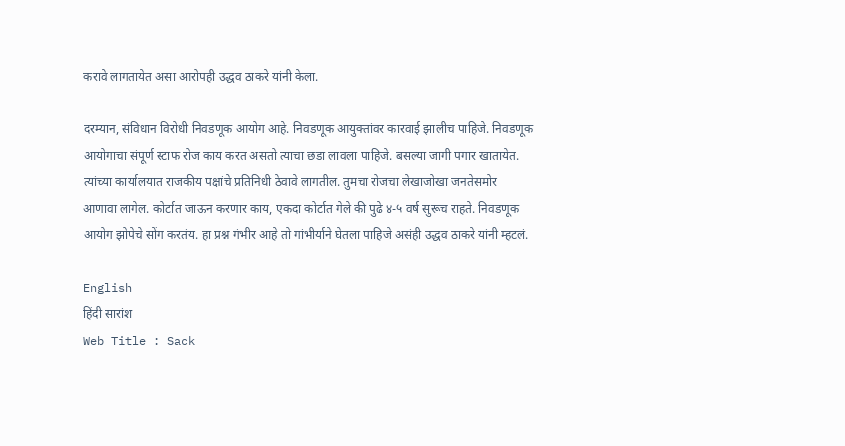करावे लागतायेत असा आरोपही उद्धव ठाकरे यांनी केला.

दरम्यान, संविधान विरोधी निवडणूक आयोग आहे. निवडणूक आयुक्तांवर कारवाई झालीच पाहिजे. निवडणूक आयोगाचा संपूर्ण स्टाफ रोज काय करत असतो त्याचा छडा लावला पाहिजे. बसल्या जागी पगार खातायेत. त्यांच्या कार्यालयात राजकीय पक्षांचे प्रतिनिधी ठेवावे लागतील. तुमचा रोजचा लेखाजोखा जनतेसमोर आणावा लागेल. कोर्टात जाऊन करणार काय, एकदा कोर्टात गेले की पुढे ४-५ वर्ष सुरूच राहते. निवडणूक आयोग झोपेचे सोंग करतंय. हा प्रश्न गंभीर आहे तो गांभीर्याने घेतला पाहिजे असंही उद्धव ठाकरे यांनी म्हटलं.

English
हिंदी सारांश
Web Title : Sack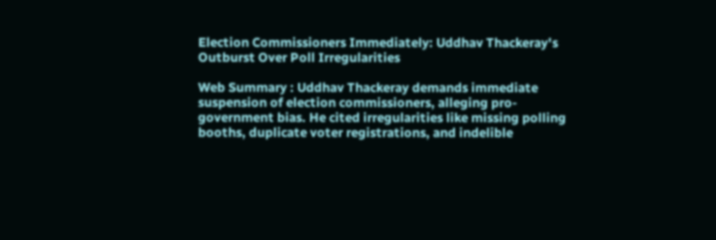Election Commissioners Immediately: Uddhav Thackeray's Outburst Over Poll Irregularities

Web Summary : Uddhav Thackeray demands immediate suspension of election commissioners, alleging pro-government bias. He cited irregularities like missing polling booths, duplicate voter registrations, and indelible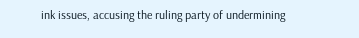ink issues, accusing the ruling party of undermining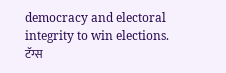democracy and electoral integrity to win elections.
टॅग्स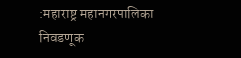:महाराष्ट्र महानगरपालिका निवडणूक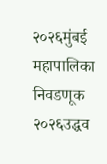२०२६मुंबई महापालिका निवडणूक २०२६उद्धव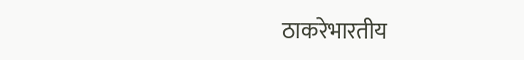ठाकरेभारतीय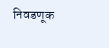निवडणूक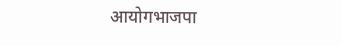आयोगभाजपा